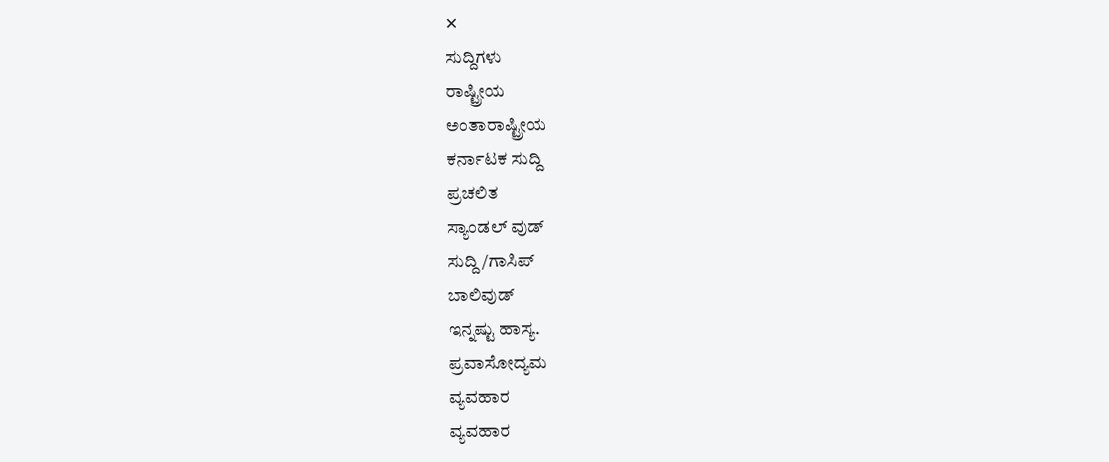✕
ಸುದ್ದಿಗಳು
ರಾಷ್ಟ್ರೀಯ
ಅಂತಾರಾಷ್ಟ್ರೀಯ
ಕರ್ನಾಟಕ ಸುದ್ದಿ
ಪ್ರಚಲಿತ
ಸ್ಯಾಂಡಲ್ ವುಡ್
ಸುದ್ದಿ/ಗಾಸಿಪ್
ಬಾಲಿವುಡ್
ಇನ್ನಷ್ಟು ಹಾಸ್ಯ.
ಪ್ರವಾಸೋದ್ಯಮ
ವ್ಯವಹಾರ
ವ್ಯವಹಾರ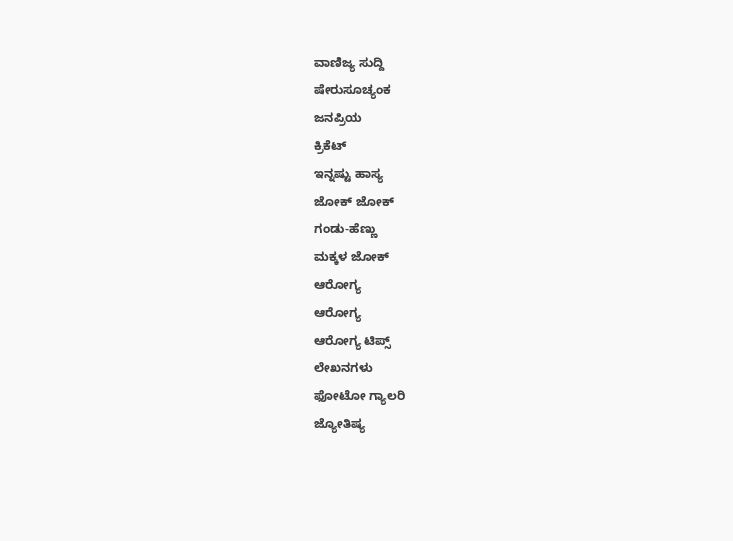ವಾಣಿಜ್ಯ ಸುದ್ದಿ
ಷೇರುಸೂಚ್ಯಂಕ
ಜನಪ್ರಿಯ
ಕ್ರಿಕೆಟ್
ಇನ್ನಷ್ಟು ಹಾಸ್ಯ
ಜೋಕ್ ಜೋಕ್
ಗಂಡು-ಹೆಣ್ಣು
ಮಕ್ಕಳ ಜೋಕ್
ಆರೋಗ್ಯ
ಆರೋಗ್ಯ
ಆರೋಗ್ಯ ಟಿಪ್ಸ್
ಲೇಖನಗಳು
ಫೋಟೋ ಗ್ಯಾಲರಿ
ಜ್ಯೋತಿಷ್ಯ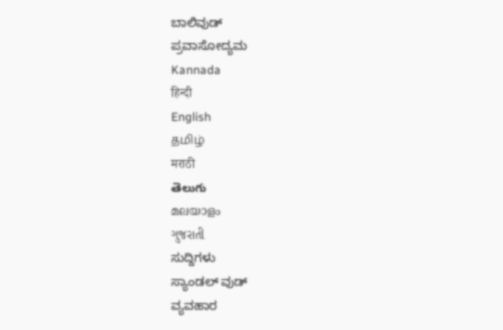ಬಾಲಿವುಡ್
ಪ್ರವಾಸೋದ್ಯಮ
Kannada
हिन्दी
English
தமிழ்
मराठी
తెలుగు
മലയാളം
ગુજરાતી
ಸುದ್ದಿಗಳು
ಸ್ಯಾಂಡಲ್ ವುಡ್
ವ್ಯವಹಾರ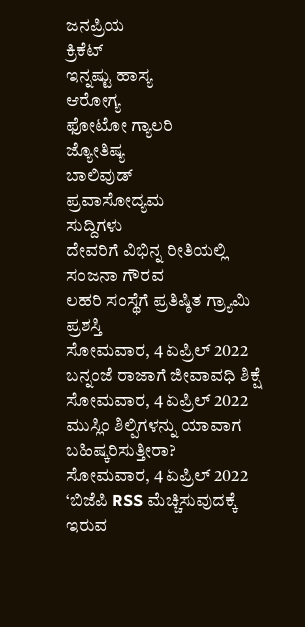ಜನಪ್ರಿಯ
ಕ್ರಿಕೆಟ್
ಇನ್ನಷ್ಟು ಹಾಸ್ಯ
ಆರೋಗ್ಯ
ಫೋಟೋ ಗ್ಯಾಲರಿ
ಜ್ಯೋತಿಷ್ಯ
ಬಾಲಿವುಡ್
ಪ್ರವಾಸೋದ್ಯಮ
ಸುದ್ದಿಗಳು
ದೇವರಿಗೆ ವಿಭಿನ್ನ ರೀತಿಯಲ್ಲಿ ಸಂಜನಾ ಗೌರವ
ಲಹರಿ ಸಂಸ್ಥೆಗೆ ಪ್ರತಿಷ್ಠಿತ ಗ್ರ್ಯಾಮಿ ಪ್ರಶಸ್ತಿ
ಸೋಮವಾರ, 4 ಏಪ್ರಿಲ್ 2022
ಬನ್ನಂಜೆ ರಾಜಾಗೆ ಜೀವಾವಧಿ ಶಿಕ್ಷೆ
ಸೋಮವಾರ, 4 ಏಪ್ರಿಲ್ 2022
ಮುಸ್ಲಿಂ ಶಿಲ್ಪಿಗಳನ್ನು ಯಾವಾಗ ಬಹಿಷ್ಕರಿಸುತ್ತೀರಾ?
ಸೋಮವಾರ, 4 ಏಪ್ರಿಲ್ 2022
‘ಬಿಜೆಪಿ RSS ಮೆಚ್ಚಿಸುವುದಕ್ಕೆ ಇರುವ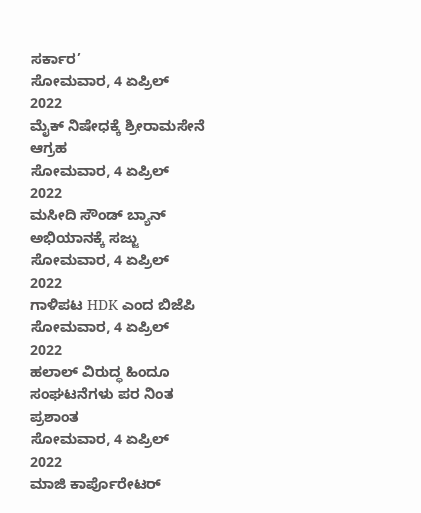ಸರ್ಕಾರ’
ಸೋಮವಾರ, 4 ಏಪ್ರಿಲ್ 2022
ಮೈಕ್ ನಿಷೇಧಕ್ಕೆ ಶ್ರೀರಾಮಸೇನೆ ಆಗ್ರಹ
ಸೋಮವಾರ, 4 ಏಪ್ರಿಲ್ 2022
ಮಸೀದಿ ಸೌಂಡ್ ಬ್ಯಾನ್ ಅಭಿಯಾನಕ್ಕೆ ಸಜ್ಜು
ಸೋಮವಾರ, 4 ಏಪ್ರಿಲ್ 2022
ಗಾಳಿಪಟ HDK ಎಂದ ಬಿಜೆಪಿ
ಸೋಮವಾರ, 4 ಏಪ್ರಿಲ್ 2022
ಹಲಾಲ್ ವಿರುದ್ಧ ಹಿಂದೂ ಸಂಘಟನೆಗಳು ಪರ ನಿಂತ ಪ್ರಶಾಂತ
ಸೋಮವಾರ, 4 ಏಪ್ರಿಲ್ 2022
ಮಾಜಿ ಕಾರ್ಪೊರೇಟರ್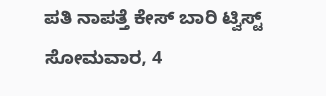ಪತಿ ನಾಪತ್ತೆ ಕೇಸ್ ಬಾರಿ ಟ್ವಿಸ್ಟ್
ಸೋಮವಾರ, 4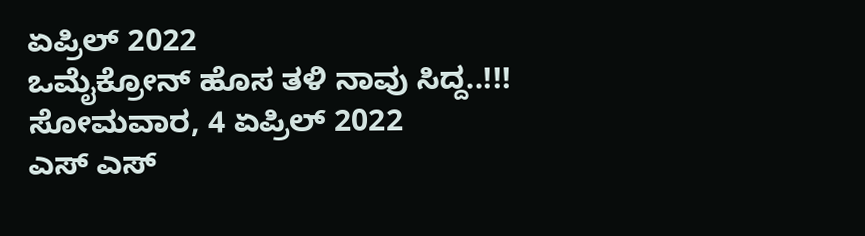ಏಪ್ರಿಲ್ 2022
ಒಮೈಕ್ರೋನ್ ಹೊಸ ತಳಿ ನಾವು ಸಿದ್ದ..!!!
ಸೋಮವಾರ, 4 ಏಪ್ರಿಲ್ 2022
ಎಸ್ ಎಸ್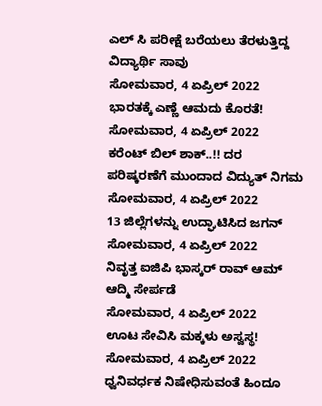ಎಲ್ ಸಿ ಪರೀಕ್ಷೆ ಬರೆಯಲು ತೆರಳುತ್ತಿದ್ದ ವಿದ್ಯಾರ್ಥಿ ಸಾವು
ಸೋಮವಾರ, 4 ಏಪ್ರಿಲ್ 2022
ಭಾರತಕ್ಕೆ ಎಣ್ಣೆ ಆಮದು ಕೊರತೆ!
ಸೋಮವಾರ, 4 ಏಪ್ರಿಲ್ 2022
ಕರೆಂಟ್ ಬಿಲ್ ಶಾಕ್..!! ದರ ಪರಿಷ್ಕರಣೆಗೆ ಮುಂದಾದ ವಿದ್ಯುತ್ ನಿಗಮ
ಸೋಮವಾರ, 4 ಏಪ್ರಿಲ್ 2022
13 ಜಿಲ್ಲೆಗಳನ್ನು ಉದ್ಘಾಟಿಸಿದ ಜಗನ್
ಸೋಮವಾರ, 4 ಏಪ್ರಿಲ್ 2022
ನಿವೃತ್ತ ಐಜಿಪಿ ಭಾಸ್ಕರ್ ರಾವ್ ಆಮ್ ಆದ್ಮಿ ಸೇರ್ಪಡೆ
ಸೋಮವಾರ, 4 ಏಪ್ರಿಲ್ 2022
ಊಟ ಸೇವಿಸಿ ಮಕ್ಕಳು ಅಸ್ವಸ್ಥ!
ಸೋಮವಾರ, 4 ಏಪ್ರಿಲ್ 2022
ಧ್ವನಿವರ್ಧಕ ನಿಷೇಧಿಸುವಂತೆ ಹಿಂದೂ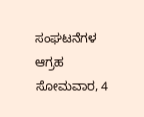ಸಂಘಟನೆಗಳ ಆಗ್ರಹ
ಸೋಮವಾರ, 4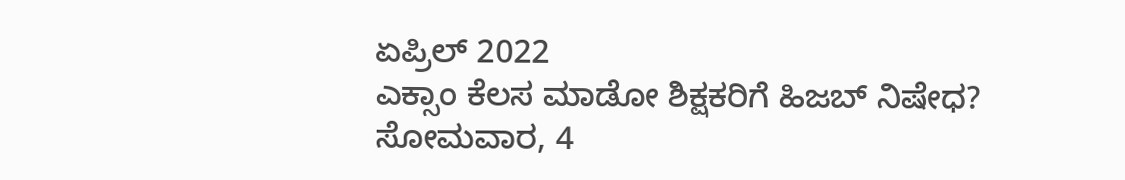ಏಪ್ರಿಲ್ 2022
ಎಕ್ಸಾಂ ಕೆಲಸ ಮಾಡೋ ಶಿಕ್ಷಕರಿಗೆ ಹಿಜಬ್ ನಿಷೇಧ?
ಸೋಮವಾರ, 4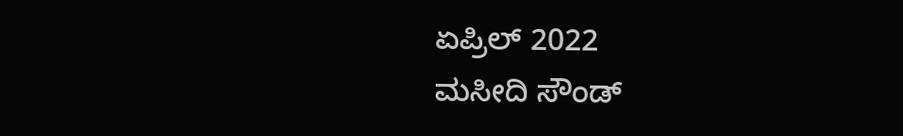ಏಪ್ರಿಲ್ 2022
ಮಸೀದಿ ಸೌಂಡ್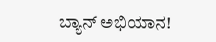ಬ್ಯಾನ್ ಅಭಿಯಾನ!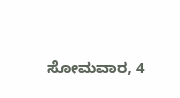ಸೋಮವಾರ, 4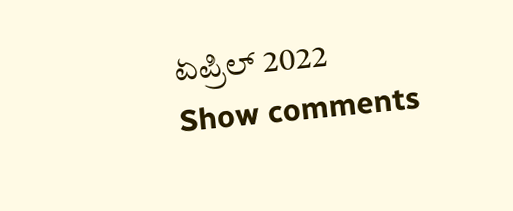ಏಪ್ರಿಲ್ 2022
Show comments